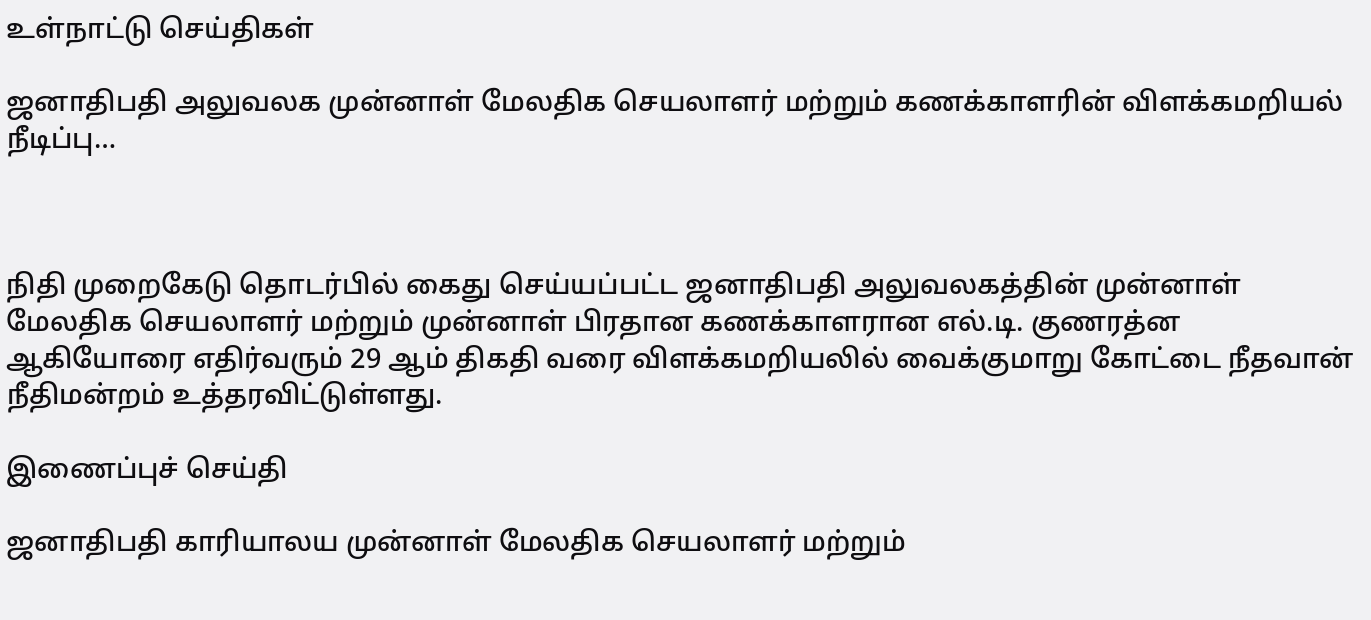உள்நாட்டு செய்திகள்

ஜனாதிபதி அலுவலக முன்னாள் மேலதிக செயலாளர் மற்றும் கணக்காளரின் விளக்கமறியல் நீடிப்பு…



நிதி முறைகேடு தொடர்பில் கைது செய்யப்பட்ட ஜனாதிபதி அலுவலகத்தின் முன்னாள் மேலதிக செயலாளர் மற்றும் முன்னாள் பிரதான கணக்காளரான எல்.டி. குணரத்ன ஆகியோரை எதிர்வரும் 29 ஆம் திகதி வரை விளக்கமறியலில் வைக்குமாறு கோட்டை நீதவான் நீதிமன்றம் உத்தரவிட்டுள்ளது.

இணைப்புச் செய்தி

ஜனாதிபதி காரியாலய முன்னாள் மேலதிக செயலாளர் மற்றும்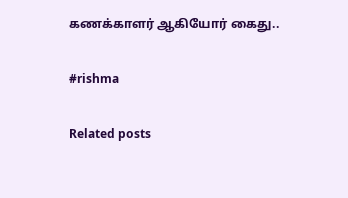கணக்காளர் ஆகியோர் கைது..

#rishma

Related posts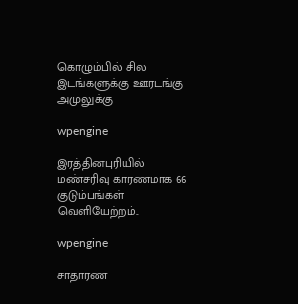கொழும்பில் சில இடங்களுக்கு ஊரடங்கு அமுலுக்கு

wpengine

இரத்தினபுரியில் மண்சரிவு காரணமாக 66 குடும்பங்கள் வெளியேற்றம்..

wpengine

சாதாரண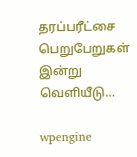தரப்பரீட்சை பெறுபேறுகள் இன்று வெளியீடு…

wpengine